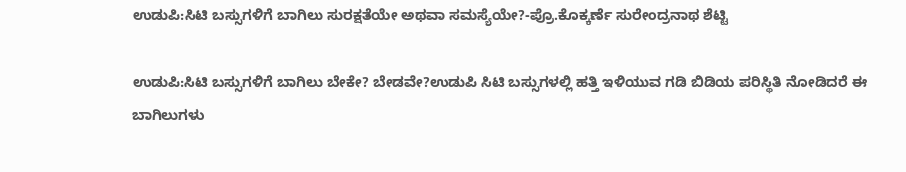ಉಡುಪಿ:ಸಿಟಿ ಬಸ್ಸುಗಳಿಗೆ ಬಾಗಿಲು ಸುರಕ್ಷತೆಯೇ ಅಥವಾ ಸಮಸ್ಯೆಯೇ?-ಪ್ರೊ.ಕೊಕ್ಕರ್ಣೆ ಸುರೇಂದ್ರನಾಥ ಶೆಟ್ಟಿ

ಉಡುಪಿ:ಸಿಟಿ ಬಸ್ಸುಗಳಿಗೆ ಬಾಗಿಲು ಬೇಕೇ? ಬೇಡವೇ?ಉಡುಪಿ ಸಿಟಿ ಬಸ್ಸುಗಳಲ್ಲಿ ಹತ್ತಿ ಇಳಿಯುವ ಗಡಿ ಬಿಡಿಯ ಪರಿಸ್ಥಿತಿ ನೇೂಡಿದರೆ ಈ ಬಾಗಿಲುಗಳು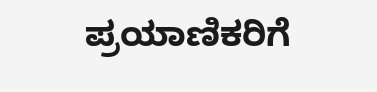ಪ್ರಯಾಣಿಕರಿಗೆ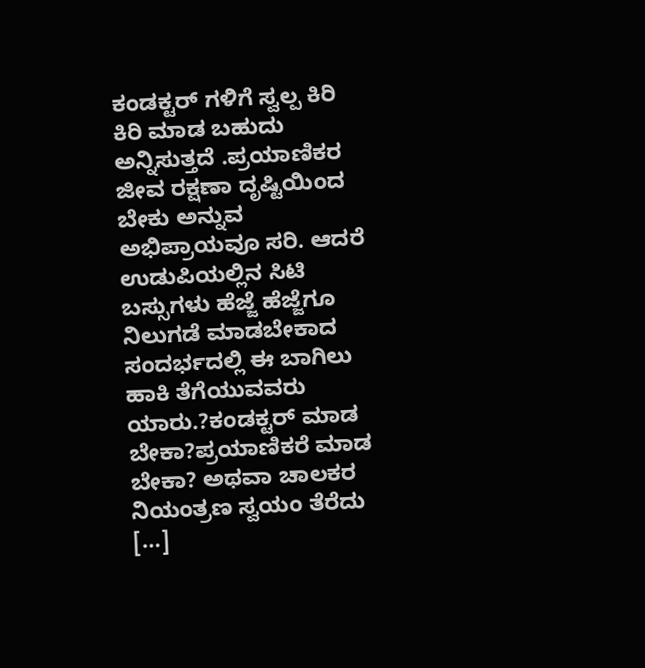ಕಂಡಕ್ಟರ್ ಗಳಿಗೆ ಸ್ವಲ್ಪ ಕಿರಿ ಕಿರಿ ಮಾಡ ಬಹುದು ಅನ್ನಿಸುತ್ತದೆ .ಪ್ರಯಾಣಿಕರ ಜೀವ ರಕ್ಷಣಾ ದೃಷ್ಟಿಯಿಂದ ಬೇಕು ಅನ್ನುವ ಅಭಿಪ್ರಾಯವೂ ಸರಿ. ಆದರೆ ಉಡುಪಿಯಲ್ಲಿನ ಸಿಟಿ ಬಸ್ಸುಗಳು ಹೆಜ್ಜೆ ಹೆಜ್ಜೆಗೂ ನಿಲುಗಡೆ ಮಾಡಬೇಕಾದ ಸಂದರ್ಭದಲ್ಲಿ ಈ ಬಾಗಿಲು ಹಾಕಿ ತೆಗೆಯುವವರು ಯಾರು.?ಕಂಡಕ್ಟರ್ ಮಾಡ ಬೇಕಾ?ಪ್ರಯಾಣಿಕರೆ ಮಾಡ ಬೇಕಾ? ಅಥವಾ ಚಾಲಕರ ನಿಯಂತ್ರಣ ಸ್ವಯಂ ತೆರೆದು […]